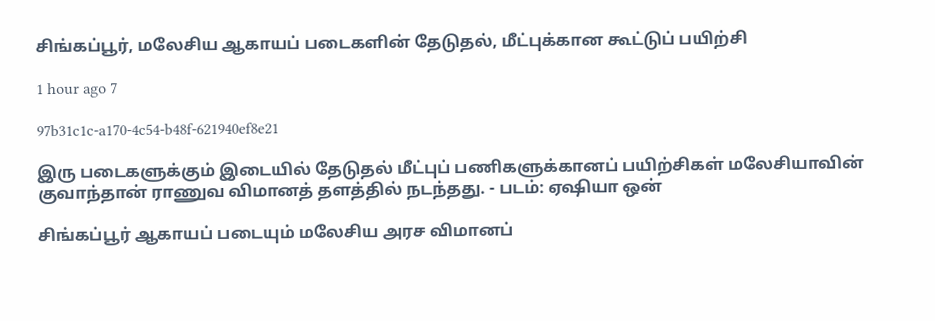சிங்கப்பூர், மலேசிய ஆகாயப் படைகளின் தேடுதல், மீட்புக்கான கூட்டுப் பயிற்சி

1 hour ago 7

97b31c1c-a170-4c54-b48f-621940ef8e21

இரு படைகளுக்கும் இடையில் தேடுதல் மீட்புப் பணிகளுக்கானப் பயிற்சிகள் மலேசியாவின் குவாந்தான் ராணுவ விமானத் தளத்தில் நடந்தது. - படம்: ஏஷியா ஒன்

சிங்கப்பூர் ஆகாயப் படையும் மலேசிய அரச விமானப்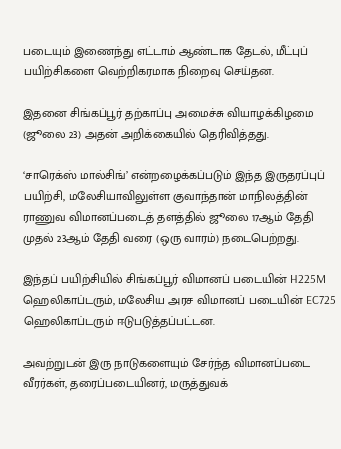படையும் இணைந்து எட்டாம் ஆண்டாக தேடல், மீட்புப் பயிற்சிகளை வெற்றிகரமாக நிறைவு செய்தன.

இதனை சிங்கப்பூர் தற்காப்பு அமைச்சு வியாழக்கிழமை (ஜூலை 23) அதன் அறிக்கையில் தெரிவித்தது.

‘சாரெக்ஸ் மால்சிங்’ என்றழைக்கப்படும் இந்த இருதரப்புப் பயிற்சி, மலேசியாவிலுள்ள குவாந்தான் மாநிலத்தின் ராணுவ விமானப்படைத் தளத்தில் ஜூலை 17ஆம் தேதி முதல் 23ஆம் தேதி வரை (ஒரு வாரம்) நடைபெற்றது.

இந்தப் பயிற்சியில் சிங்கப்பூர் விமானப் படையின் H225M ஹெலிகாப்டரும், மலேசிய அரச விமானப் படையின் EC725 ஹெலிகாப்டரும் ஈடுபடுத்தப்பட்டன.

அவற்றுடன் இரு நாடுகளையும் சேர்ந்த விமானப்படை வீரர்கள், தரைப்படையினர், மருத்துவக்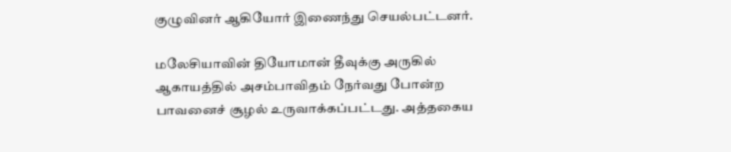குழுவினர் ஆகியோர் இணைந்து செயல்பட்டனர்.

மலேசியாவின் தியோமான் தீவுக்கு அருகில் ஆகாயத்தில் அசம்பாவிதம் நேர்வது போன்ற பாவனைச் சூழல் உருவாக்கப்பட்டது. அத்தகைய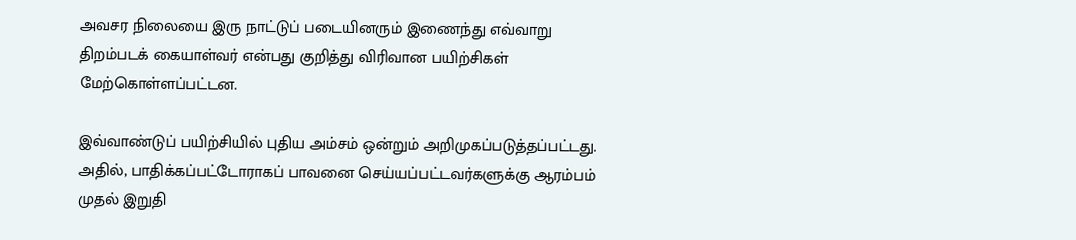அவசர நிலையை இரு நாட்டுப் படையினரும் இணைந்து எவ்வாறு திறம்படக் கையாள்வர் என்பது குறித்து விரிவான பயிற்சிகள் மேற்கொள்ளப்பட்டன.

இவ்வாண்டுப் பயிற்சியில் புதிய அம்சம் ஒன்றும் அறிமுகப்படுத்தப்பட்டது. அதில், பாதிக்கப்பட்டோராகப் பாவனை செய்யப்பட்டவர்களுக்கு ஆரம்பம் முதல் இறுதி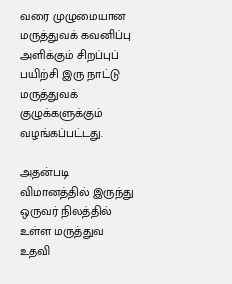வரை முழுமையான மருத்துவக் கவனிப்பு அளிக்கும் சிறப்புப் பயிற்சி இரு நாட்டு மருத்துவக் குழுக்களுக்கும் வழங்கப்பட்டது.

அதன்படி விமானத்தில் இருந்து ஒருவர் நிலத்தில் உள்ள மருத்துவ உதவி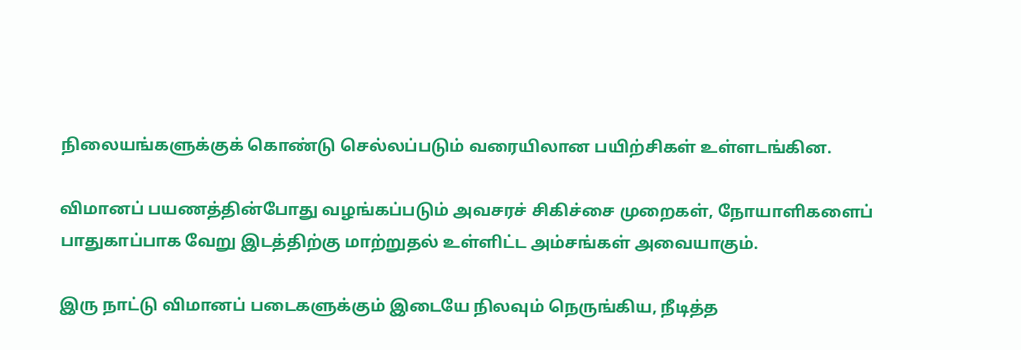நிலையங்களுக்குக் கொண்டு செல்லப்படும் வரையிலான பயிற்சிகள் உள்ளடங்கின.

விமானப் பயணத்தின்போது வழங்கப்படும் அவசரச் சிகிச்சை முறைகள், நோயாளிகளைப் பாதுகாப்பாக வேறு இடத்திற்கு மாற்றுதல் உள்ளிட்ட அம்சங்கள் அவையாகும்.

இரு நாட்டு விமானப் படைகளுக்கும் இடையே நிலவும் நெருங்கிய, நீடித்த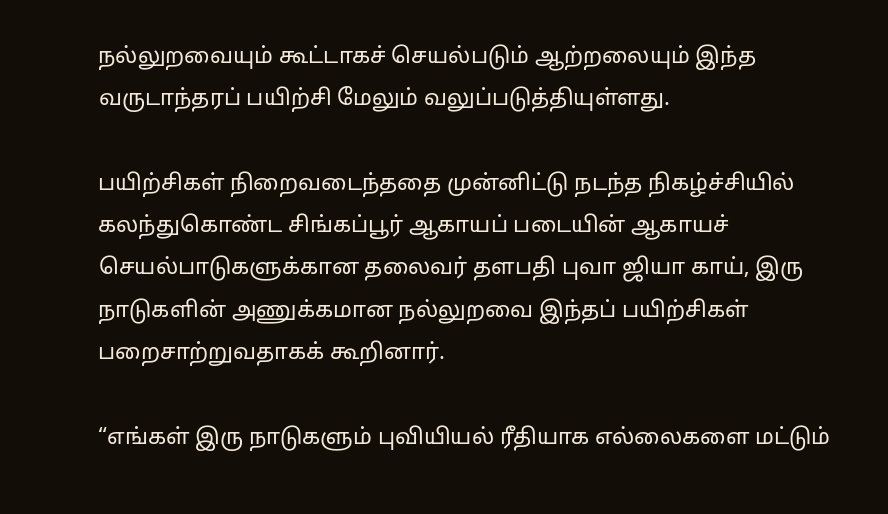நல்லுறவையும் கூட்டாகச் செயல்படும் ஆற்றலையும் இந்த வருடாந்தரப் பயிற்சி மேலும் வலுப்படுத்தியுள்ளது.

பயிற்சிகள் நிறைவடைந்ததை முன்னிட்டு நடந்த நிகழ்ச்சியில் கலந்துகொண்ட சிங்கப்பூர் ஆகாயப் படையின் ஆகாயச் செயல்பாடுகளுக்கான தலைவர் தளபதி புவா ஜியா காய், இரு நாடுகளின் அணுக்கமான நல்லுறவை இந்தப் பயிற்சிகள் பறைசாற்றுவதாகக் கூறினார்.

“எங்கள் இரு நாடுகளும் புவியியல் ரீதியாக எல்லைகளை மட்டும்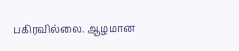பகிரவில்லை. ஆழமான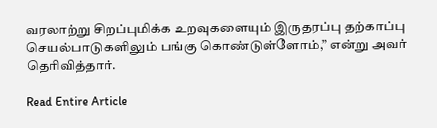வரலாற்று சிறப்புமிக்க உறவுகளையும் இருதரப்பு தற்காப்பு செயல்பாடுகளிலும் பங்கு கொண்டுள்ளோம்,” என்று அவர் தெரிவித்தார்.

Read Entire Article